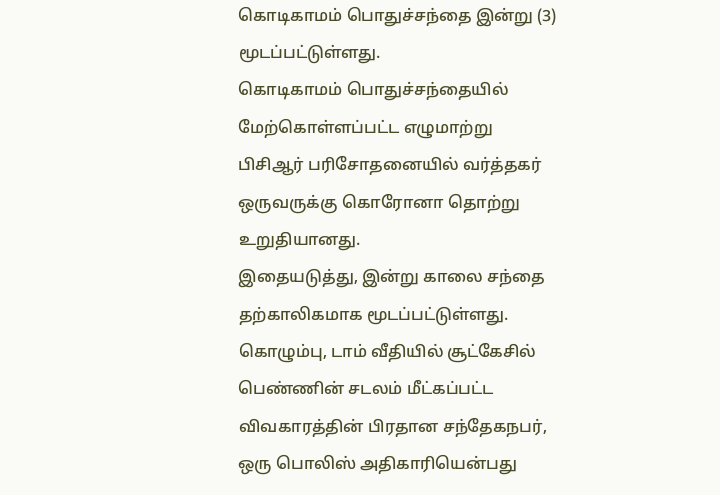கொடிகாமம் பொதுச்சந்தை இன்று (3) மூடப்பட்டுள்ளது.
கொடிகாமம் பொதுச்சந்தையில் மேற்கொள்ளப்பட்ட எழுமாற்று பிசிஆர் பரிசோதனையில் வர்த்தகர் ஒருவருக்கு கொரோனா தொற்று உறுதியானது.
இதையடுத்து, இன்று காலை சந்தை தற்காலிகமாக மூடப்பட்டுள்ளது.
கொழும்பு, டாம் வீதியில் சூட்கேசில் பெண்ணின் சடலம் மீட்கப்பட்ட விவகாரத்தின் பிரதான சந்தேகநபர், ஒரு பொலிஸ் அதிகாரியென்பது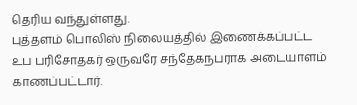தெரிய வந்துள்ளது.
புத்தளம் பொலிஸ் நிலையத்தில் இணைக்கப்பட்ட உப பரிசோதகர் ஒருவரே சந்தேகநபராக அடையாளம் காணப்பட்டார்.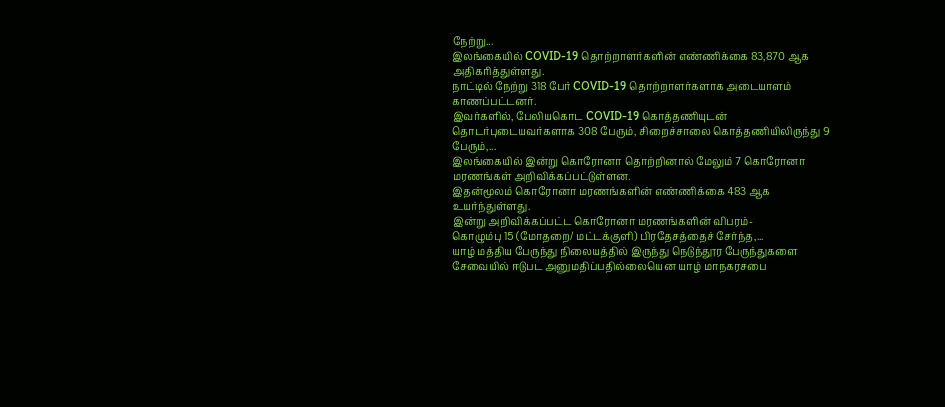நேற்று...
இலங்கையில் COVID-19 தொற்றாளர்களின் எண்ணிக்கை 83,870 ஆக அதிகரித்துள்ளது.
நாட்டில் நேற்று 318 பேர் COVID-19 தொற்றாளர்களாக அடையாளம் காணப்பட்டனர்.
இவர்களில், பேலியகொட COVID-19 கொத்தணியுடன் தொடர்புடையவர்களாக 308 பேரும், சிறைச்சாலை கொத்தணியிலிருந்து 9 பேரும்,...
இலங்கையில் இன்று கொரோனா தொற்றினால் மேலும் 7 கொரோனா மரணங்கள் அறிவிக்கப்பட்டுள்ளன.
இதன்மூலம் கொரோனா மரணங்களின் எண்ணிக்கை 483 ஆக உயர்ந்துள்ளது.
இன்று அறிவிக்கப்பட்ட கொரோனா மரணங்களின் விபரம்-
கொழும்பு 15 (மோதறை/ மட்டக்குளி) பிரதேசத்தைச் சேர்ந்த,...
யாழ் மத்திய பேருந்து நிலையத்தில் இருந்து நெடுந்தூர பேருந்துகளை சேவையில் ஈடுபட அனுமதிப்பதில்லையென யாழ் மாநகரசபை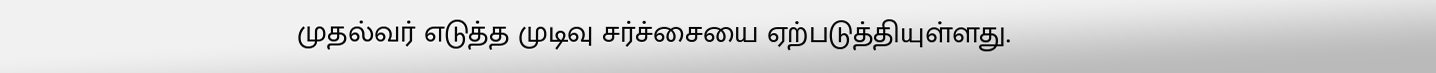முதல்வர் எடுத்த முடிவு சர்ச்சையை ஏற்படுத்தியுள்ளது.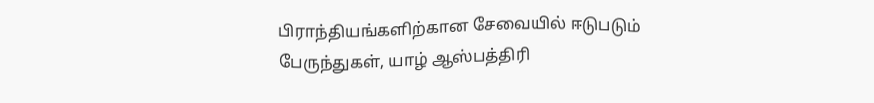பிராந்தியங்களிற்கான சேவையில் ஈடுபடும் பேருந்துகள், யாழ் ஆஸ்பத்திரி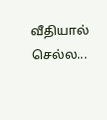வீதியால் செல்ல...